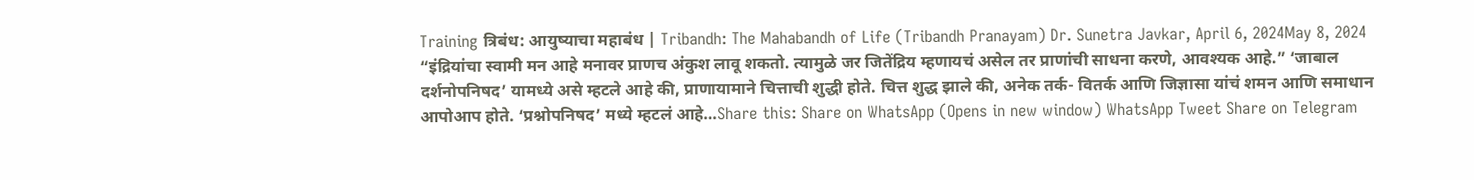Training त्रिबंध: आयुष्याचा महाबंध | Tribandh: The Mahabandh of Life (Tribandh Pranayam) Dr. Sunetra Javkar, April 6, 2024May 8, 2024 “इंद्रियांचा स्वामी मन आहे मनावर प्राणच अंकुश लावू शकतो. त्यामुळे जर जितेंद्रिय म्हणायचं असेल तर प्राणांची साधना करणे, आवश्यक आहे.” ‘जाबाल दर्शनोपनिषद’ यामध्ये असे म्हटले आहे की, प्राणायामाने चित्ताची शुद्धी होते. चित्त शुद्ध झाले की, अनेक तर्क- वितर्क आणि जिज्ञासा यांचं शमन आणि समाधान आपोआप होते. ‘प्रश्नोपनिषद’ मध्ये म्हटलं आहे…Share this: Share on WhatsApp (Opens in new window) WhatsApp Tweet Share on Telegram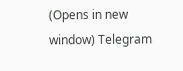(Opens in new window) Telegram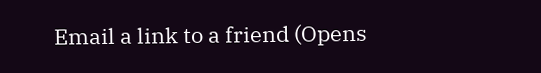Email a link to a friend (Opens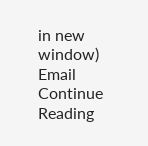in new window) Email Continue Reading